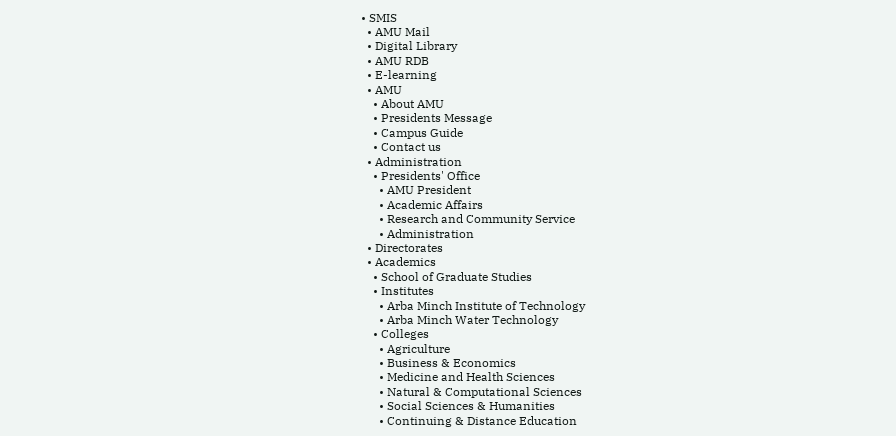• SMIS
  • AMU Mail
  • Digital Library
  • AMU RDB
  • E-learning
  • AMU
    • About AMU
    • Presidents Message
    • Campus Guide
    • Contact us
  • Administration
    • Presidents' Office
      • AMU President
      • Academic Affairs
      • Research and Community Service
      • Administration
  • Directorates
  • Academics
    • School of Graduate Studies
    • Institutes
      • Arba Minch Institute of Technology
      • Arba Minch Water Technology
    • Colleges
      • Agriculture
      • Business & Economics
      • Medicine and Health Sciences
      • Natural & Computational Sciences
      • Social Sciences & Humanities
      • Continuing & Distance Education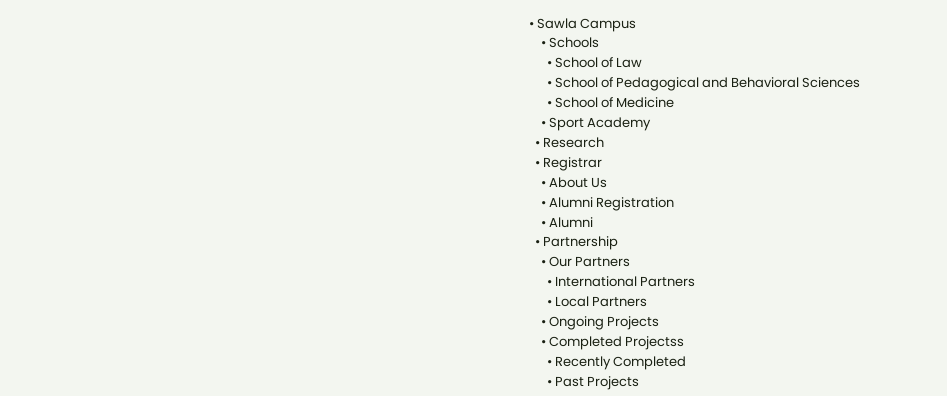• Sawla Campus
    • Schools
      • School of Law
      • School of Pedagogical and Behavioral Sciences
      • School of Medicine
    • Sport Academy
  • Research
  • Registrar
    • About Us
    • Alumni Registration
    • Alumni
  • Partnership
    • Our Partners
      • International Partners
      • Local Partners
    • Ongoing Projects
    • Completed Projectss
      • Recently Completed
      • Past Projects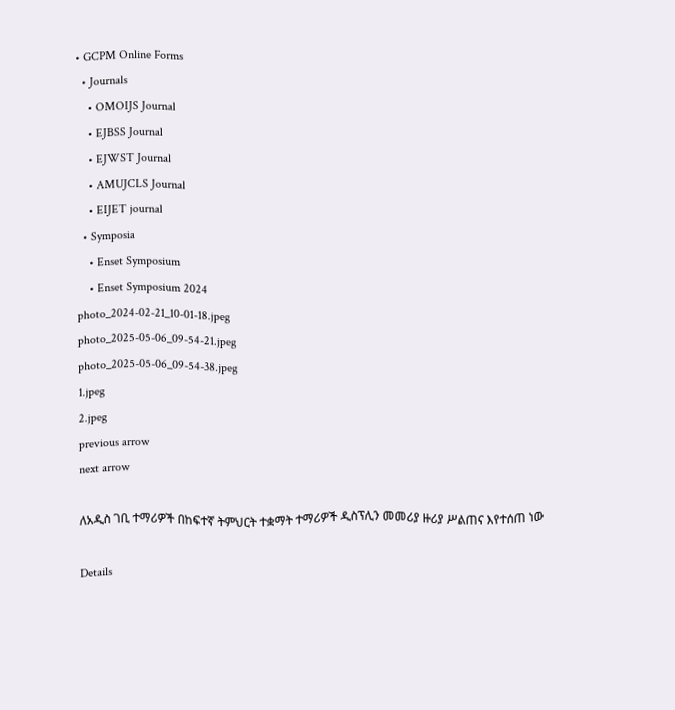• GCPM Online Forms
  • Journals
    • OMOIJS Journal
    • EJBSS Journal
    • EJWST Journal
    • AMUJCLS Journal
    • EIJET journal
  • Symposia
    • Enset Symposium
    • Enset Symposium 2024
photo_2024-02-21_10-01-18.jpeg
photo_2025-05-06_09-54-21.jpeg
photo_2025-05-06_09-54-38.jpeg
1.jpeg
2.jpeg
previous arrow
next arrow

ለአዲስ ገቢ ተማሪዎች በከፍተኛ ትምህርት ተቋማት ተማሪዎች ዲስፕሊን መመሪያ ዙሪያ ሥልጠና እየተሰጠ ነው

Details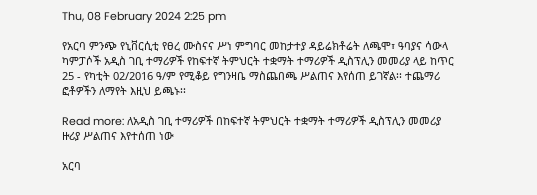Thu, 08 February 2024 2:25 pm

የአርባ ምንጭ የኒቨርሲቲ የፀረ ሙስናና ሥነ ምግባር መከታተያ ዳይሬክቶሬት ለጫሞ፣ ዓባያና ሳውላ ካምፓሶች አዲስ ገቢ ተማሪዎች የከፍተኛ ትምህርት ተቋማት ተማሪዎች ዲስፕሊን መመሪያ ላይ ከጥር 25 - የካቲት 02/2016 ዓ/ም የሚቆይ የግንዛቤ ማስጨበጫ ሥልጠና እየሰጠ ይገኛል፡፡ ተጨማሪ ፎቶዎችን ለማየት እዚህ ይጫኑ፡፡

Read more: ለአዲስ ገቢ ተማሪዎች በከፍተኛ ትምህርት ተቋማት ተማሪዎች ዲስፕሊን መመሪያ ዙሪያ ሥልጠና እየተሰጠ ነው

አርባ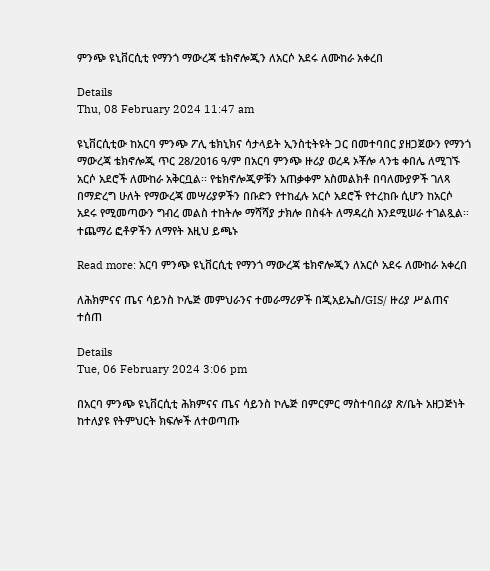ምንጭ ዩኒቨርሲቲ የማንጎ ማውረጃ ቴክኖሎጂን ለአርሶ አደሩ ለሙከራ አቀረበ

Details
Thu, 08 February 2024 11:47 am

ዩኒቨርሲቲው ከአርባ ምንጭ ፖሊ ቴክኒክና ሳታላይት ኢንስቲትዩት ጋር በመተባበር ያዘጋጀውን የማንጎ ማውረጃ ቴክኖሎጂ ጥር 28/2016 ዓ/ም በአርባ ምንጭ ዙሪያ ወረዳ ኦቾሎ ላንቴ ቀበሌ ለሚገኙ አርሶ አደሮች ለሙከራ አቅርቧል፡፡ የቴክኖሎጂዎቹን አጠቃቀም አስመልክቶ በባለሙያዎች ገለጻ በማድረግ ሁለት የማውረጃ መሣሪያዎችን በቡድን የተከፈሉ አርሶ አደሮች የተረከቡ ሲሆን ከአርሶ አደሩ የሚመጣውን ግብረ መልስ ተከትሎ ማሻሻያ ታክሎ በስፋት ለማዳረስ እንደሚሠራ ተገልጿል፡፡ተጨማሪ ፎቶዎችን ለማየት እዚህ ይጫኑ

Read more: አርባ ምንጭ ዩኒቨርሲቲ የማንጎ ማውረጃ ቴክኖሎጂን ለአርሶ አደሩ ለሙከራ አቀረበ

ለሕክምናና ጤና ሳይንስ ኮሌጅ መምህራንና ተመራማሪዎች በጂአይኤስ/GIS/ ዙሪያ ሥልጠና ተሰጠ

Details
Tue, 06 February 2024 3:06 pm

በአርባ ምንጭ ዩኒቨርሲቲ ሕክምናና ጤና ሳይንስ ኮሌጅ በምርምር ማስተባበሪያ ጽ/ቤት አዘጋጅነት ከተለያዩ የትምህርት ክፍሎች ለተወጣጡ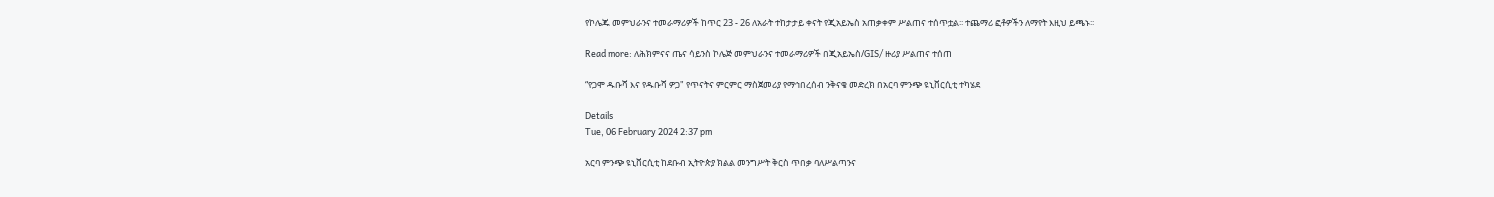የኮሌጁ መምህራንና ተመራማሪዎች ከጥር 23 - 26 ለአራት ተከታታይ ቀናት የጂአይኤስ አጠቃቀም ሥልጠና ተሰጥቷል፡፡ ተጨማሪ ፎቶዎችን ለማየት እዚህ ይጫኑ፡፡

Read more: ለሕክምናና ጤና ሳይንስ ኮሌጅ መምህራንና ተመራማሪዎች በጂአይኤስ/GIS/ ዙሪያ ሥልጠና ተሰጠ

“የጋሞ ዱቡሻ እና የዱቡሻ ዎጋ" የጥናትና ምርምር ማስጀመሪያ የማኅበረሰብ ንቅናቄ መድረክ በአርባ ምንጭ ዩኒቨርሲቲ ተካሄደ

Details
Tue, 06 February 2024 2:37 pm

አርባ ምንጭ ዩኒቨርሲቲ ከደቡብ ኢትዮጵያ ክልል መንግሥት ቅርስ ጥበቃ ባለሥልጣንና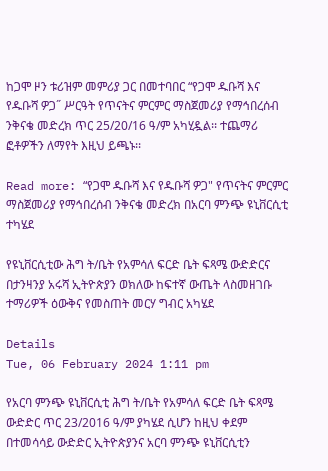ከጋሞ ዞን ቱሪዝም መምሪያ ጋር በመተባበር “የጋሞ ዱቡሻ እና የዱቡሻ ዎጋ˝ ሥርዓት የጥናትና ምርምር ማስጀመሪያ የማኅበረሰብ ንቅናቄ መድረክ ጥር 25/20/16 ዓ/ም አካሂዷል፡፡ ተጨማሪ ፎቶዎችን ለማየት እዚህ ይጫኑ፡፡

Read more: “የጋሞ ዱቡሻ እና የዱቡሻ ዎጋ" የጥናትና ምርምር ማስጀመሪያ የማኅበረሰብ ንቅናቄ መድረክ በአርባ ምንጭ ዩኒቨርሲቲ ተካሄደ

የዩኒቨርሲቲው ሕግ ት/ቤት የአምሳለ ፍርድ ቤት ፍጻሜ ውድድርና በታንዛንያ አሩሻ ኢትዮጵያን ወክለው ከፍተኛ ውጤት ላስመዘገቡ ተማሪዎች ዕውቅና የመስጠት መርሃ ግብር አካሄደ

Details
Tue, 06 February 2024 1:11 pm

የአርባ ምንጭ ዩኒቨርሲቲ ሕግ ት/ቤት የአምሳለ ፍርድ ቤት ፍጻሜ ውድድር ጥር 23/2016 ዓ/ም ያካሄደ ሲሆን ከዚህ ቀደም በተመሳሳይ ውድድር ኢትዮጵያንና አርባ ምንጭ ዩኒቨርሲቲን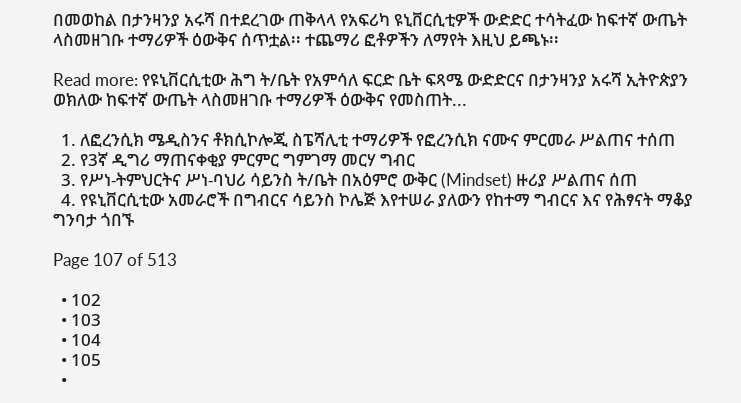በመወከል በታንዛንያ አሩሻ በተደረገው ጠቅላላ የአፍሪካ ዩኒቨርሲቲዎች ውድድር ተሳትፈው ከፍተኛ ውጤት ላስመዘገቡ ተማሪዎች ዕውቅና ሰጥቷል፡፡ ተጨማሪ ፎቶዎችን ለማየት እዚህ ይጫኑ፡፡

Read more: የዩኒቨርሲቲው ሕግ ት/ቤት የአምሳለ ፍርድ ቤት ፍጻሜ ውድድርና በታንዛንያ አሩሻ ኢትዮጵያን ወክለው ከፍተኛ ውጤት ላስመዘገቡ ተማሪዎች ዕውቅና የመስጠት...

  1. ለፎረንሲክ ሜዲስንና ቶክሲኮሎጂ ስፔሻሊቲ ተማሪዎች የፎረንሲክ ናሙና ምርመራ ሥልጠና ተሰጠ
  2. የ3ኛ ዲግሪ ማጠናቀቂያ ምርምር ግምገማ መርሃ ግብር
  3. የሥነ-ትምህርትና ሥነ-ባህሪ ሳይንስ ት/ቤት በአዕምሮ ውቅር (Mindset) ዙሪያ ሥልጠና ሰጠ
  4. የዩኒቨርሲቲው አመራሮች በግብርና ሳይንስ ኮሌጅ እየተሠራ ያለውን የከተማ ግብርና እና የሕፃናት ማቆያ ግንባታ ጎበኙ

Page 107 of 513

  • 102
  • 103
  • 104
  • 105
  •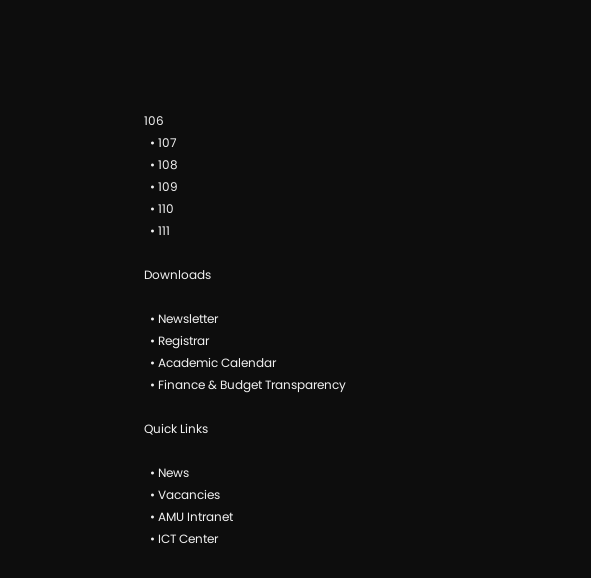106
  • 107
  • 108
  • 109
  • 110
  • 111

Downloads

  • Newsletter
  • Registrar
  • Academic Calendar
  • Finance & Budget Transparency

Quick Links

  • News
  • Vacancies
  • AMU Intranet
  • ICT Center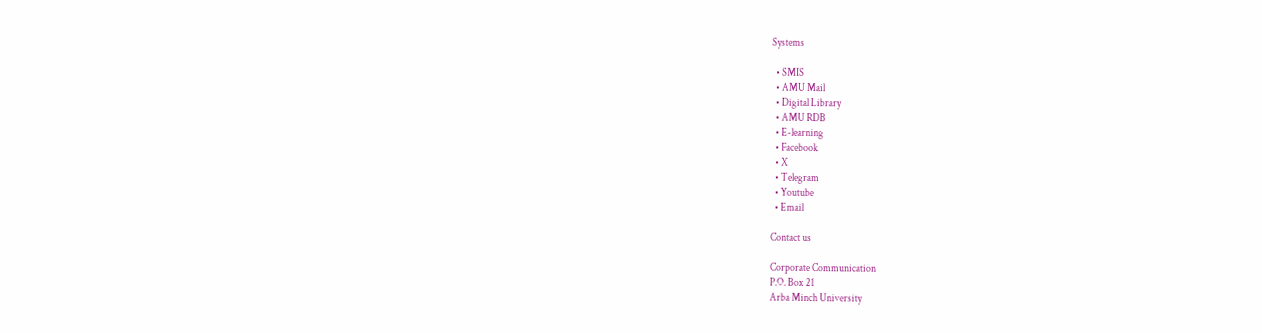Systems

  • SMIS
  • AMU Mail
  • Digital Library
  • AMU RDB
  • E-learning
  • Facebook
  • X
  • Telegram
  • Youtube
  • Email

Contact us

Corporate Communication
P.O. Box 21
Arba Minch University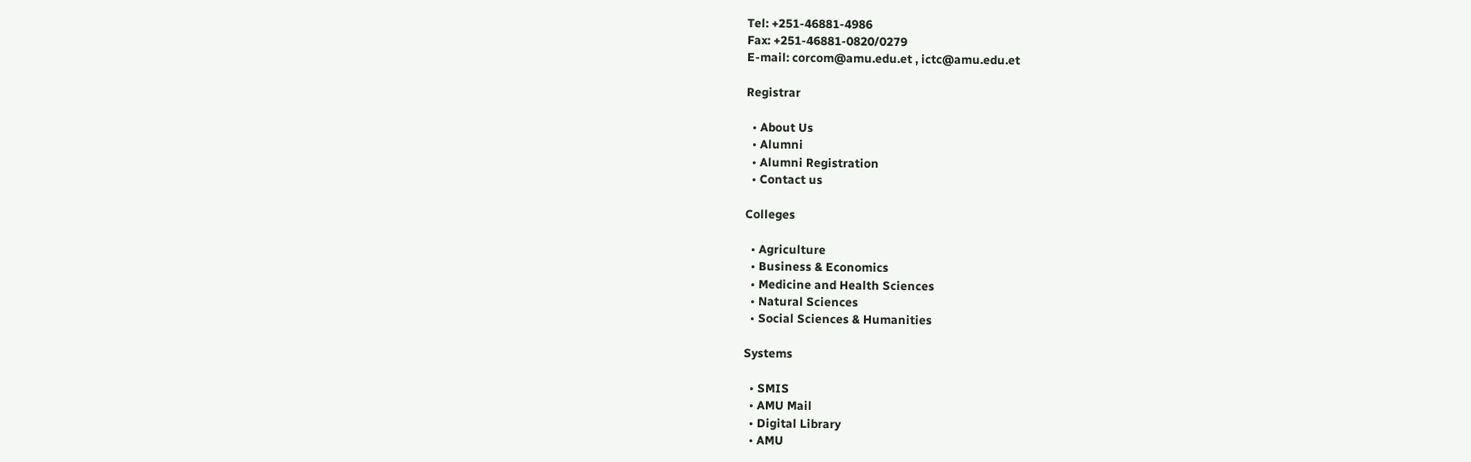Tel: +251-46881-4986
Fax: +251-46881-0820/0279
E-mail: corcom@amu.edu.et , ictc@amu.edu.et

Registrar

  • About Us
  • Alumni
  • Alumni Registration
  • Contact us

Colleges

  • Agriculture
  • Business & Economics
  • Medicine and Health Sciences
  • Natural Sciences
  • Social Sciences & Humanities

Systems

  • SMIS
  • AMU Mail
  • Digital Library
  • AMU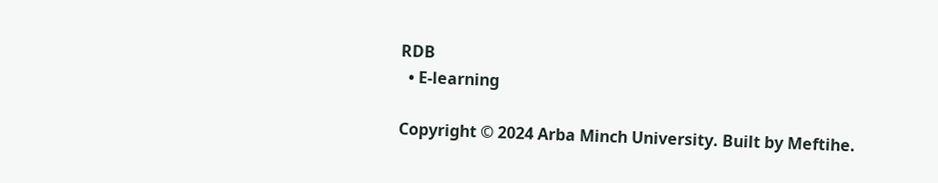RDB
  • E-learning

Copyright © 2024 Arba Minch University. Built by Meftihe.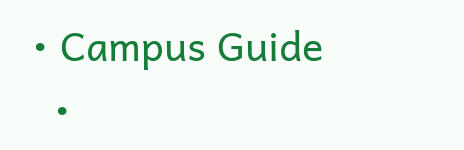• Campus Guide
  •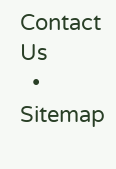Contact Us
  • Sitemap